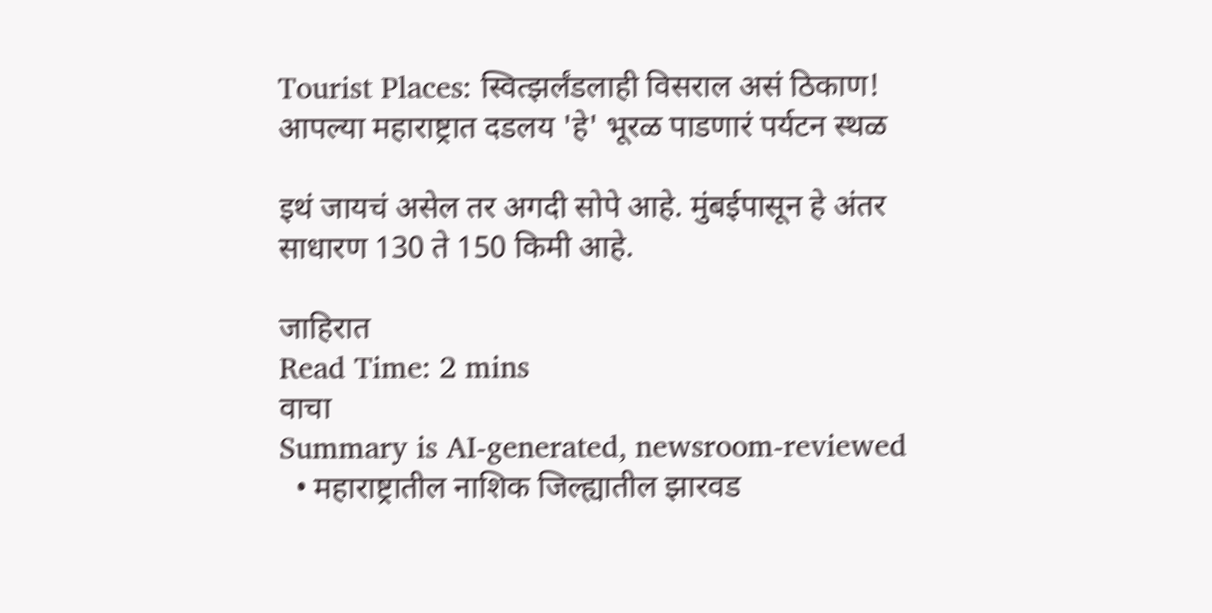Tourist Places: स्वित्झर्लंडलाही विसराल असं ठिकाण! आपल्या महाराष्ट्रात दडलय 'हे' भूरळ पाडणारं पर्यटन स्थळ

इथं जायचं असेल तर अगदी सोपे आहे. मुंबईपासून हे अंतर साधारण 130 ते 150 किमी आहे.

जाहिरात
Read Time: 2 mins
वाचा
Summary is AI-generated, newsroom-reviewed
  • महाराष्ट्रातील नाशिक जिल्ह्यातील झारवड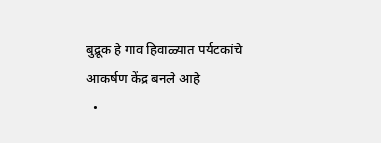बुद्रूक हे गाव हिवाळ्यात पर्यटकांचे आकर्षण केंद्र बनले आहे
  •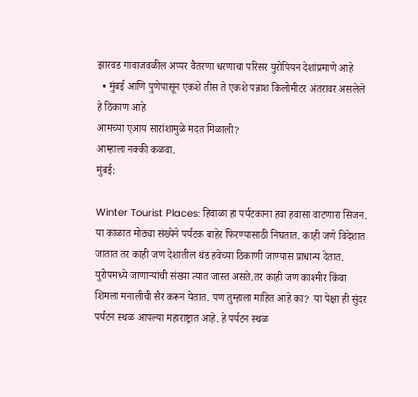झारवड गावाजवळील अप्पर वैतरणा धरणाचा परिसर युरोपियन देशांप्रमाणे आहे
  • मुंबई आणि पुणेपासून एकशे तीस ते एकशे पन्नाश किलोमीटर अंतरावर असलेले हे ठिकाण आहे
आमच्या एआय सारांशामुळे मदत मिळाली?
आम्हाला नक्की कळवा.
मुंबई:

Winter Tourist Places: हिवाळा हा पर्यटकाना हवा हवासा वाटणारा सिजन. या काळात मोठ्या संख्येने पर्यटक बाहेर फिरण्यासाठी निघतात. काही जणे विदेशात जातात तर काही जण देशातील थंड हवेच्या ठिकाणी जाण्यास प्राधान्य देतात. युरोपमध्ये जाणाऱ्यांची संख्या त्यात जास्त असते.तर काही जण काश्मीर किंवा शिमला मनालीची सैर करून येतात. पण तुम्हाला माहित आहे का?  या पेक्षा ही सुंदर पर्यटन स्थळ आपल्या महाराष्ट्रात आहे. हे पर्यटन स्थळ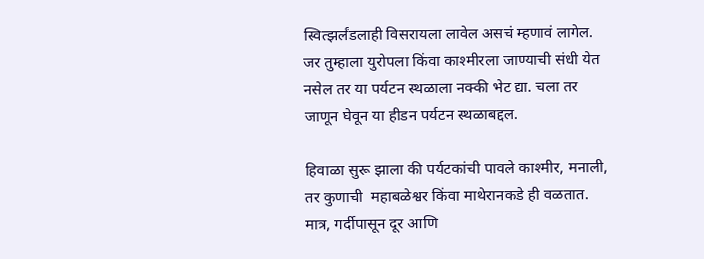स्वित्झर्लंडलाही विसरायला लावेल असचं म्हणावं लागेल. जर तुम्हाला युरोपला किंवा काश्मीरला जाण्याची संधी येत नसेल तर या पर्यटन स्थळाला नक्की भेट द्या. चला तर जाणून घेवून या हीडन पर्यटन स्थळाबद्दल.

हिवाळा सुरू झाला की पर्यटकांची पावले काश्मीर, मनाली, तर कुणाची  महाबळेश्वर किंवा माथेरानकडे ही वळतात. मात्र, गर्दीपासून दूर आणि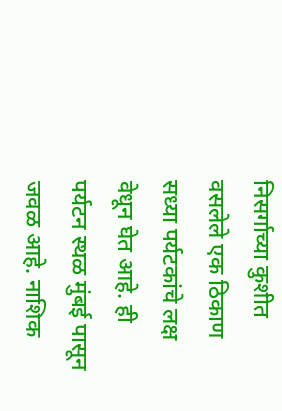निसर्गाच्या कुशीत वसलेले एक ठिकाण सध्या पर्यटकांचे लक्ष वेधून घेत आहे. ही पर्यटन स्थळ मुंबई पासून जवळ आहे. नाशिक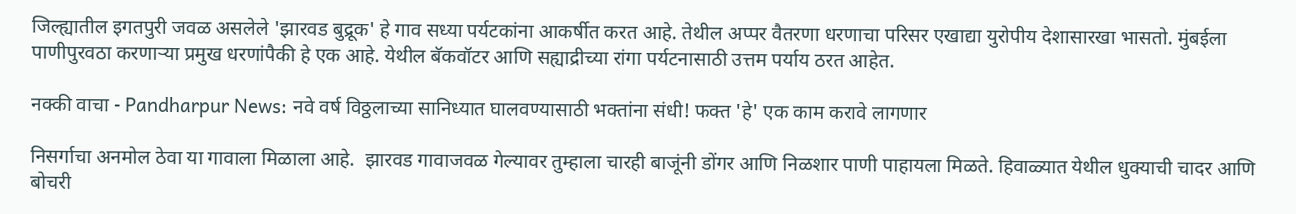जिल्ह्यातील इगतपुरी जवळ असलेले 'झारवड बुद्रूक' हे गाव सध्या पर्यटकांना आकर्षीत करत आहे. तेथील अप्पर वैतरणा धरणाचा परिसर एखाद्या युरोपीय देशासारखा भासतो. मुंबईला पाणीपुरवठा करणाऱ्या प्रमुख धरणांपैकी हे एक आहे. येथील बॅकवॉटर आणि सह्याद्रीच्या रांगा पर्यटनासाठी उत्तम पर्याय ठरत आहेत.

नक्की वाचा - Pandharpur News: नवे वर्ष विठ्ठलाच्या सानिध्यात घालवण्यासाठी भक्तांना संधी! फक्त 'हे' एक काम करावे लागणार

निसर्गाचा अनमोल ठेवा या गावाला मिळाला आहे.  झारवड गावाजवळ गेल्यावर तुम्हाला चारही बाजूंनी डोंगर आणि निळशार पाणी पाहायला मिळते. हिवाळ्यात येथील धुक्याची चादर आणि बोचरी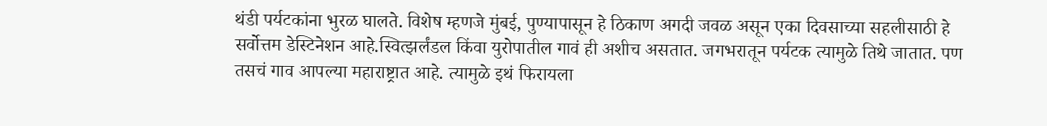थंडी पर्यटकांना भुरळ घालते. विशेष म्हणजे मुंबई, पुण्यापासून हे ठिकाण अगदी जवळ असून एका दिवसाच्या सहलीसाठी हे सर्वोत्तम डेस्टिनेशन आहे.स्वित्झर्लंडल किंवा युरोपातील गावं ही अशीच असतात. जगभरातून पर्यटक त्यामुळे तिथे जातात. पण तसचं गाव आपल्या महाराष्ट्रात आहे. त्यामुळे इथं फिरायला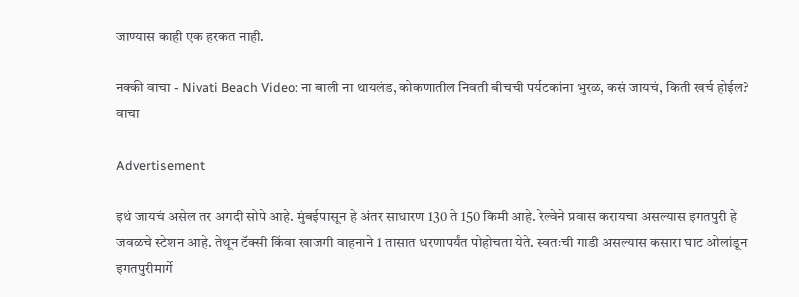जाण्यास काही एक हरकत नाही.

नक्की वाचा - Nivati Beach Video: ना बाली ना थायलंड, कोकणातील निवती बीचची पर्यटकांना भुरळ, कसं जायचं, किती खर्च होईल? वाचा

Advertisement

इथं जायचं असेल तर अगदी सोपे आहे. मुंबईपासून हे अंतर साधारण 130 ते 150 किमी आहे. रेल्वेने प्रवास करायचा असल्यास इगतपुरी हे जवळचे स्टेशन आहे. तेथून टॅक्सी किंवा खाजगी वाहनाने 1 तासात धरणापर्यंत पोहोचता येते. स्वतःची गाडी असल्यास कसारा घाट ओलांडून इगतपुरीमार्गे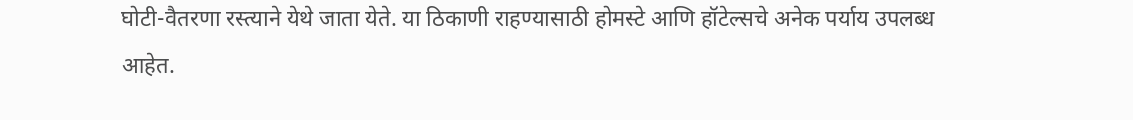घोटी-वैतरणा रस्त्याने येथे जाता येते. या ठिकाणी राहण्यासाठी होमस्टे आणि हॉटेल्सचे अनेक पर्याय उपलब्ध आहेत.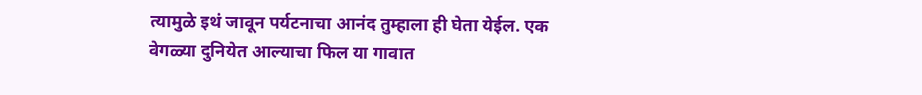त्यामुळे इथं जावून पर्यटनाचा आनंद तुम्हाला ही घेता येईल. एक वेगळ्या दुनियेत आल्याचा फिल या गावात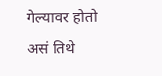गेल्यावर होतो असं तिथे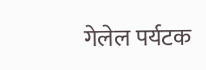गेलेल पर्यटक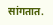सांगतात.